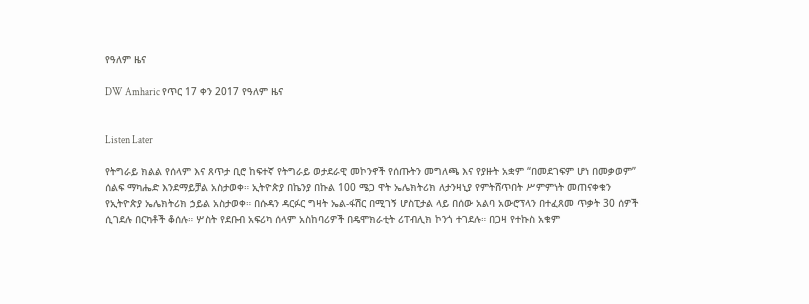የዓለም ዜና

DW Amharic የጥር 17 ቀን 2017 የዓለም ዜና


Listen Later

የትግራይ ክልል የሰላም እና ጸጥታ ቢሮ ከፍተኛ የትግራይ ወታደራዊ መኮንኖች የሰጡትን መግለጫ እና የያዙት አቋም “በመደገፍም ሆነ በመቃወም” ሰልፍ ማካሔድ እንደማይቻል አስታወቀ። ኢትዮጵያ በኬንያ በኩል 100 ሜጋ ዋት ኤሌክትሪክ ለታንዛኒያ የምትሸጥበት ሥምምነት መጠናቀቁን የኢትዮጵያ ኤሌክትሪክ ኃይል አስታወቀ። በሱዳን ዳርፉር ግዛት ኤል-ፋሽር በሚገኝ ሆስፒታል ላይ በሰው አልባ አውሮፕላን በተፈጸመ ጥቃት 30 ሰዎች ሲገደሉ በርካቶች ቆሰሉ። ሦስት የደቡብ አፍሪካ ሰላም አስከባሪዎች በዴሞክራቲት ሪፐብሊክ ኮንጎ ተገደሉ። በጋዛ የተኩስ አቁም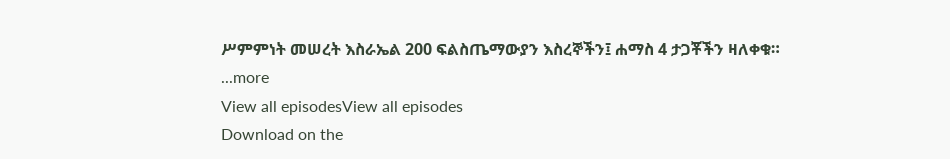ሥምምነት መሠረት እስራኤል 200 ፍልስጤማውያን እስረኞችን፤ ሐማስ 4 ታጋቾችን ዛለቀቁ።
...more
View all episodesView all episodes
Download on the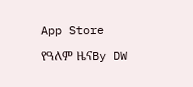App Store

የዓለም ዜናBy DW